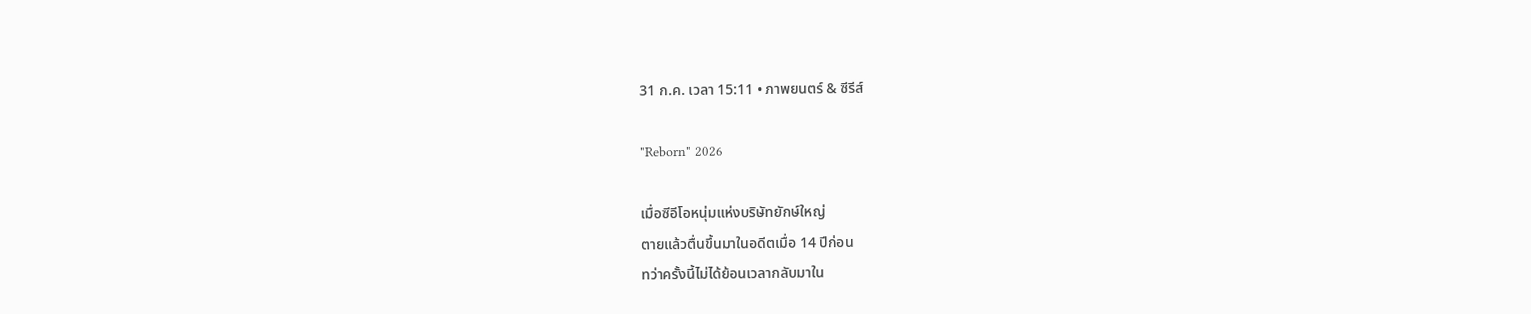31 ก.ค. เวลา 15:11 • ภาพยนตร์ & ซีรีส์

"Reborn" 2026

เมื่อซีอีโอหนุ่มแห่งบริษัทยักษ์ใหญ่
ตายแล้วตื่นขึ้นมาในอดีตเมื่อ 14 ปีก่อน
ทว่าครั้งนี้ไม่ได้ย้อนเวลากลับมาใน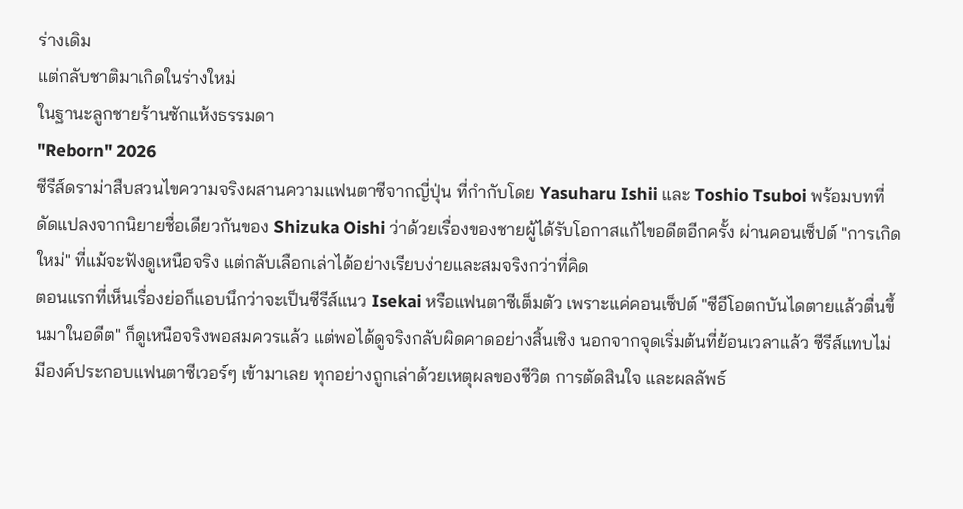ร่างเดิม
แต่กลับชาติมาเกิดในร่างใหม่
ในฐานะลูกชายร้านซักแห้งธรรมดา
"Reborn" 2026
ซีรีส์ดราม่าสืบสวนไขความจริงผสานความแฟนตาซีจากญี่ปุ่น ที่กำกับโดย Yasuharu Ishii และ Toshio Tsuboi พร้อมบทที่ดัดแปลงจากนิยายชื่อเดียวกันของ Shizuka Oishi ว่าด้วยเรื่องของชายผู้ได้รับโอกาสแก้ไขอดีตอีกครั้ง ผ่านคอนเซ็ปต์ "การเกิดใหม่" ที่แม้จะฟังดูเหนือจริง แต่กลับเลือกเล่าได้อย่างเรียบง่ายและสมจริงกว่าที่คิด
ตอนแรกที่เห็นเรื่องย่อก็แอบนึกว่าจะเป็นซีรีส์แนว Isekai หรือแฟนตาซีเต็มตัว เพราะแค่คอนเซ็ปต์ "ซีอีโอตกบันไดตายแล้วตื่นขึ้นมาในอดีต" ก็ดูเหนือจริงพอสมควรแล้ว แต่พอได้ดูจริงกลับผิดคาดอย่างสิ้นเชิง นอกจากจุดเริ่มต้นที่ย้อนเวลาแล้ว ซีรีส์แทบไม่มีองค์ประกอบแฟนตาซีเวอร์ๆ เข้ามาเลย ทุกอย่างถูกเล่าด้วยเหตุผลของชีวิต การตัดสินใจ และผลลัพธ์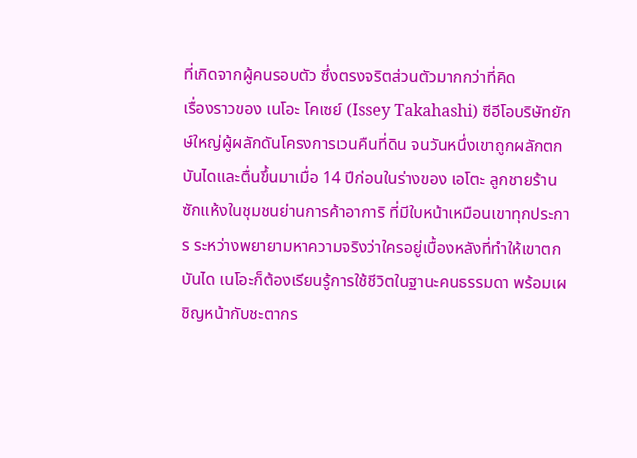ที่เกิดจากผู้คนรอบตัว ซึ่งตรงจริตส่วนตัวมากกว่าที่คิด
เรื่องราวของ เนโอะ โคเซย์ (Issey Takahashi) ซีอีโอบริษัทยักษ์ใหญ่ผู้ผลักดันโครงการเวนคืนที่ดิน จนวันหนึ่งเขาถูกผลักตกบันไดและตื่นขึ้นมาเมื่อ 14 ปีก่อนในร่างของ เอโตะ ลูกชายร้านซักแห้งในชุมชนย่านการค้าอาการิ ที่มีใบหน้าเหมือนเขาทุกประการ ระหว่างพยายามหาความจริงว่าใครอยู่เบื้องหลังที่ทำให้เขาตกบันได เนโอะก็ต้องเรียนรู้การใช้ชีวิตในฐานะคนธรรมดา พร้อมเผชิญหน้ากับชะตากร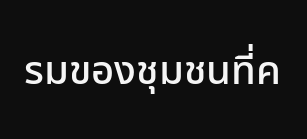รมของชุมชนที่ค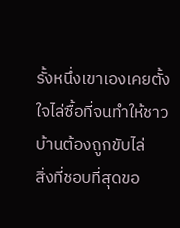รั้งหนึ่งเขาเองเคยตั้งใจไล่ซื้อที่จนทำให้ชาวบ้านต้องถูกขับไล่
สิ่งที่ชอบที่สุดขอ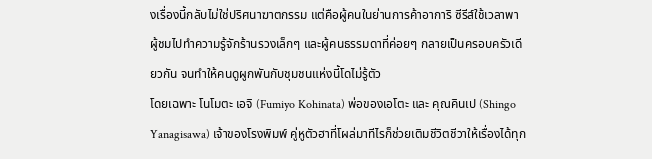งเรื่องนี้กลับไม่ใช่ปริศนาฆาตกรรม แต่คือผู้คนในย่านการค้าอาการิ ซีรีส์ใช้เวลาพาผู้ชมไปทำความรู้จักร้านรวงเล็กๆ และผู้คนธรรมดาที่ค่อยๆ กลายเป็นครอบครัวเดียวกัน จนทำให้คนดูผูกพันกับชุมชนแห่งนี้โดไม่รู้ตัว
โดยเฉพาะ โนโมตะ เอจิ (Fumiyo Kohinata) พ่อของเอโตะ และ คุณคินเป (Shingo Yanagisawa) เจ้าของโรงพิมพ์ คู่หูตัวฮาที่โผล่มาทีไรก็ช่วยเติมชีวิตชีวาให้เรื่องได้ทุก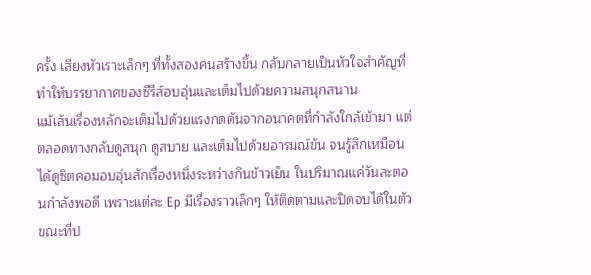ครั้ง เสียงหัวเราะเล็กๆ ที่ทั้งสองคนสร้างขึ้น กลับกลายเป็นหัวใจสำคัญที่ทำให้บรรยากาศของซีรีส์อบอุ่นและเต็มไปด้วยความสนุกสนาน
แม้เส้นเรื่องหลักจะเต็มไปด้วยแรงกดดันจากอนาคตที่กำลังใกล้เข้ามา แต่ตลอดทางกลับดูสนุก ดูสบาย และเต็มไปด้วยอารมณ์ขัน จนรู้สึกเหมือนได้ดูซิตคอมอบอุ่นสักเรื่องหนึ่งระหว่างกินข้าวเย็น ในปริมาณแค่วันละตอนกำลังพอดี เพราะแต่ละ Ep มีเรื่องราวเล็กๆ ให้ติดตามและปิดจบได้ในตัว ขณะที่ป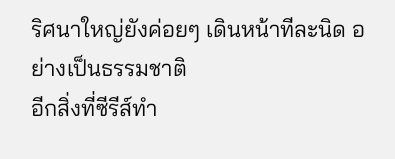ริศนาใหญ่ยังค่อยๆ เดินหน้าทีละนิด อย่างเป็นธรรมชาติ
อีกสิ่งที่ซีรีส์ทำ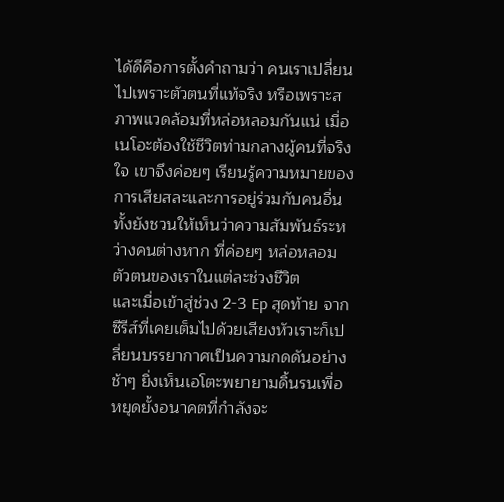ได้ดีคือการตั้งคำถามว่า คนเราเปลี่ยนไปเพราะตัวตนที่แท้จริง หรือเพราะสภาพแวดล้อมที่หล่อหลอมกันแน่ เมื่อเนโอะต้องใช้ชีวิตท่ามกลางผู้คนที่จริงใจ เขาจึงค่อยๆ เรียนรู้ความหมายของการเสียสละและการอยู่ร่วมกับคนอื่น ทั้งยังชวนให้เห็นว่าความสัมพันธ์ระหว่างคนต่างหาก ที่ค่อยๆ หล่อหลอมตัวตนของเราในแต่ละช่วงชีวิต
และเมื่อเข้าสู่ช่วง 2-3 Ep สุดท้าย จากซีรีส์ที่เคยเต็มไปด้วยเสียงหัวเราะก็เปลี่ยนบรรยากาศเป็นความกดดันอย่างช้าๆ ยิ่งเห็นเอโตะพยายามดิ้นรนเพื่อหยุดยั้งอนาคตที่กำลังจะ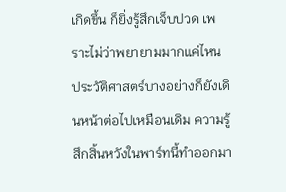เกิดขึ้น ก็ยิ่งรู้สึกเจ็บปวด เพราะไม่ว่าพยายามมากแค่ไหน ประวัติศาสตร์บางอย่างก็ยังเดินหน้าต่อไปเหมือนเดิม ความรู้สึกสิ้นหวังในพาร์ทนี้ทำออกมา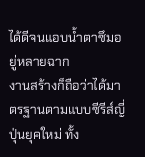ได้ดีจนแอบน้ำตาซึมอยู่หลายฉาก
งานสร้างก็ถือว่าได้มาตรฐานตามแบบซีรีส์ญี่ปุ่นยุคใหม่ ทั้ง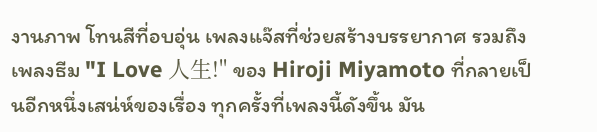งานภาพ โทนสีที่อบอุ่น เพลงแจ๊สที่ช่วยสร้างบรรยากาศ รวมถึงเพลงธีม "I Love 人生!" ของ Hiroji Miyamoto ที่กลายเป็นอีกหนึ่งเสน่ห์ของเรื่อง ทุกครั้งที่เพลงนี้ดังขึ้น มัน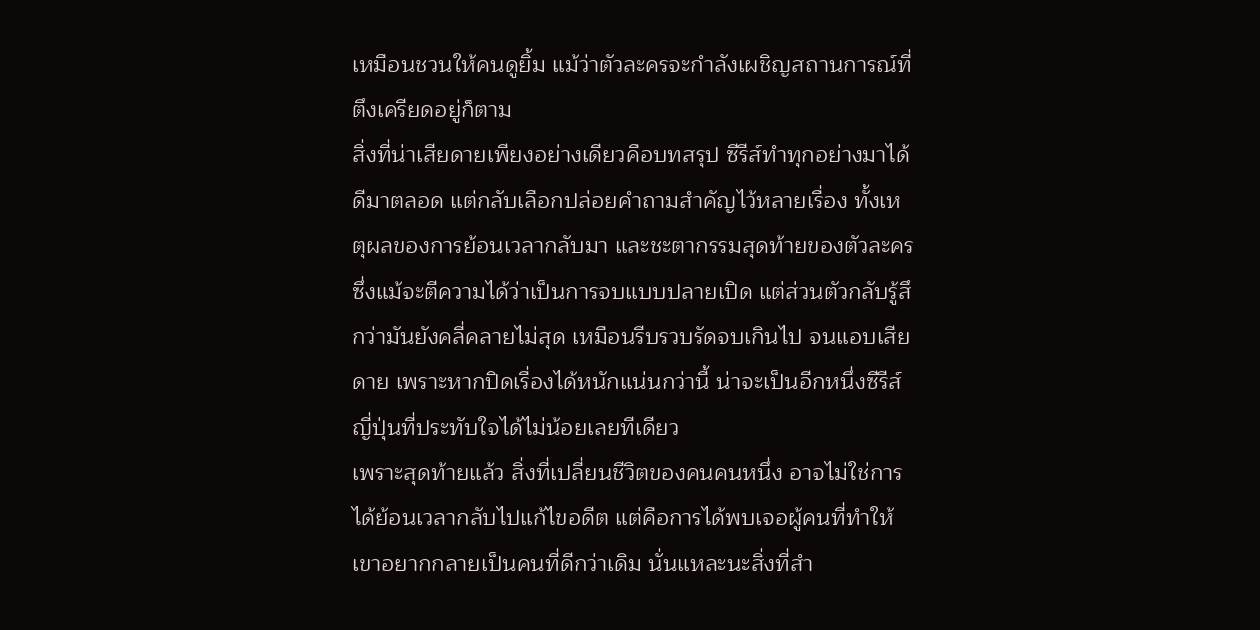เหมือนชวนให้คนดูยิ้ม แม้ว่าตัวละครจะกำลังเผชิญสถานการณ์ที่ตึงเครียดอยู่ก็ตาม
สิ่งที่น่าเสียดายเพียงอย่างเดียวคือบทสรุป ซีรีส์ทำทุกอย่างมาได้ดีมาตลอด แต่กลับเลือกปล่อยคำถามสำคัญไว้หลายเรื่อง ทั้งเหตุผลของการย้อนเวลากลับมา และชะตากรรมสุดท้ายของตัวละคร ซึ่งแม้จะตีความได้ว่าเป็นการจบแบบปลายเปิด แต่ส่วนตัวกลับรู้สึกว่ามันยังคลี่คลายไม่สุด เหมือนรีบรวบรัดจบเกินไป จนแอบเสียดาย เพราะหากปิดเรื่องได้หนักแน่นกว่านี้ น่าจะเป็นอีกหนึ่งซีรีส์ญี่ปุ่นที่ประทับใจได้ไม่น้อยเลยทีเดียว
เพราะสุดท้ายแล้ว สิ่งที่เปลี่ยนชีวิตของคนคนหนึ่ง อาจไม่ใช่การได้ย้อนเวลากลับไปแก้ไขอดีต แต่คือการได้พบเจอผู้คนที่ทำให้เขาอยากกลายเป็นคนที่ดีกว่าเดิม นั่นแหละนะสิ่งที่สำ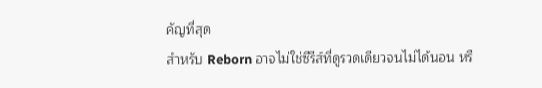คัญที่สุด
สำหรับ Reborn อาจไม่ใช่ซีรีส์ที่ดูรวดเดียวจนไม่ได้นอน หรื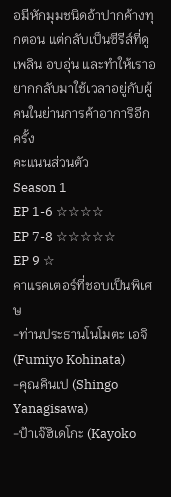อมีหักมุมชนิดอ้าปากค้างทุกตอน แต่กลับเป็นซีรีส์ที่ดูเพลิน อบอุ่น และทำให้เราอยากกลับมาใช้เวลาอยู่กับผู้คนในย่านการค้าอาการิอีกครั้ง
คะแนนส่วนตัว
Season 1
EP 1-6 ☆☆☆☆
EP 7-8 ☆☆☆☆☆
EP 9 ☆
คาแรคเตอร์ที่ชอบเป็นพิเศษ
-ท่านประธานโนโมตะ เอจิ (Fumiyo Kohinata)
-คุณคินเป (Shingo Yanagisawa)
-ป้าเจ๊ฮิเดโกะ (Kayoko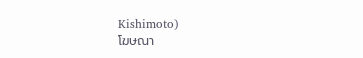Kishimoto)
โฆษณา